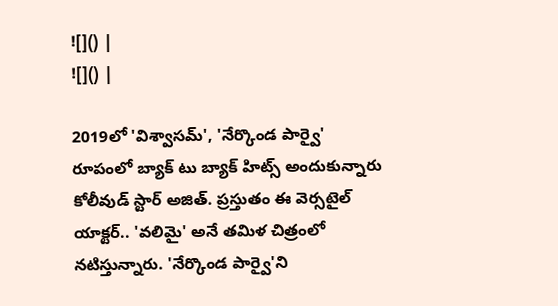![]() |
![]() |

2019లో 'విశ్వాసమ్', 'నేర్కొండ పార్వై' రూపంలో బ్యాక్ టు బ్యాక్ హిట్స్ అందుకున్నారు కోలీవుడ్ స్టార్ అజిత్. ప్రస్తుతం ఈ వెర్సటైల్ యాక్టర్.. 'వలిమై' అనే తమిళ చిత్రంలో నటిస్తున్నారు. 'నేర్కొండ పార్వై'ని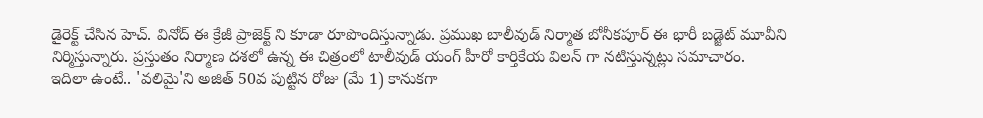డైరెక్ట్ చేసిన హెచ్. వినోద్ ఈ క్రేజీ ప్రాజెక్ట్ ని కూడా రూపొందిస్తున్నాడు. ప్రముఖ బాలీవుడ్ నిర్మాత బోనీకపూర్ ఈ భారీ బడ్జెట్ మూవీని నిర్మిస్తున్నారు. ప్రస్తుతం నిర్మాణ దశలో ఉన్న ఈ చిత్రంలో టాలీవుడ్ యంగ్ హీరో కార్తికేయ విలన్ గా నటిస్తున్నట్లు సమాచారం.
ఇదిలా ఉంటే.. 'వలిమై'ని అజిత్ 50వ పుట్టిన రోజు (మే 1) కానుకగా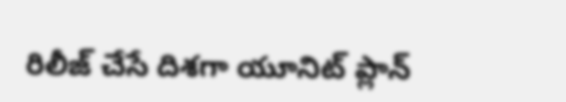రిలీజ్ చేసే దిశగా యూనిట్ ప్లాన్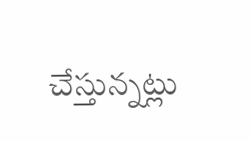చేస్తున్నట్లు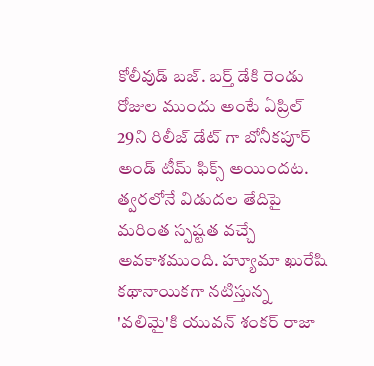కోలీవుడ్ బజ్. బర్త్ డేకి రెండు రోజుల ముందు అంటే ఏప్రిల్ 29ని రిలీజ్ డేట్ గా బోనీకపూర్ అండ్ టీమ్ ఫిక్స్ అయిందట. త్వరలోనే విడుదల తేదిపై మరింత స్పష్టత వచ్చే అవకాశముంది. హ్యూమా ఖురేషి కథానాయికగా నటిస్తున్న 'వలిమై'కి యువన్ శంకర్ రాజా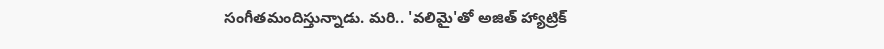సంగీతమందిస్తున్నాడు. మరి.. 'వలిమై'తో అజిత్ హ్యాట్రిక్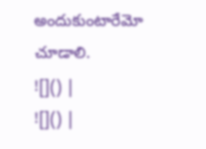అందుకుంటారేమో చూడాలి.
![]() |
![]() |